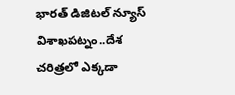భారత్ డిజిటల్ న్యూస్ విశాఖపట్నం..దేశ చరిత్రలో ఎక్కడా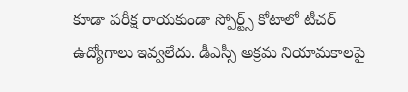కూడా పరీక్ష రాయకుండా స్పోర్ట్స్ కోటాలో టీచర్ ఉద్యోగాలు ఇవ్వలేదు. డీఎస్సీ అక్రమ నియామకాలపై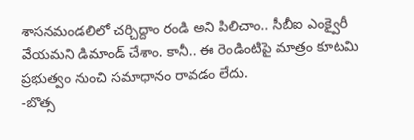శాసనమండలిలో చర్చిద్దాం రండి అని పిలిచాం.. సీబీఐ ఎంక్వైరీ వేయమని డిమాండ్ చేశాం. కానీ.. ఈ రెండింటిపై మాత్రం కూటమి ప్రభుత్వం నుంచి సమాధానం రావడం లేదు.
-బొత్స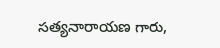సత్యనారాయణ గారు,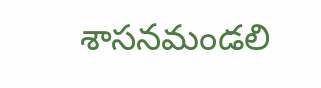శాసనమండలి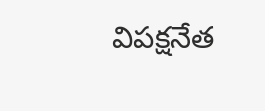విపక్షనేత